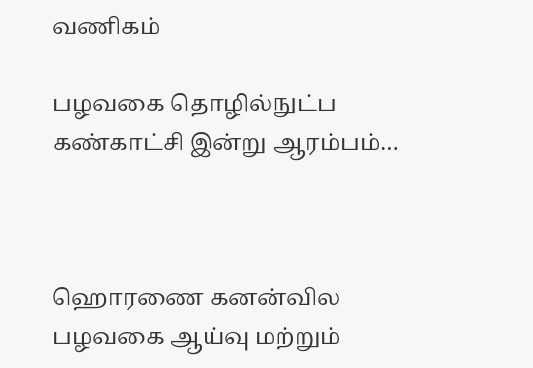வணிகம்

பழவகை தொழில்நுட்ப கண்காட்சி இன்று ஆரம்பம்…



ஹொரணை கனன்வில பழவகை ஆய்வு மற்றும்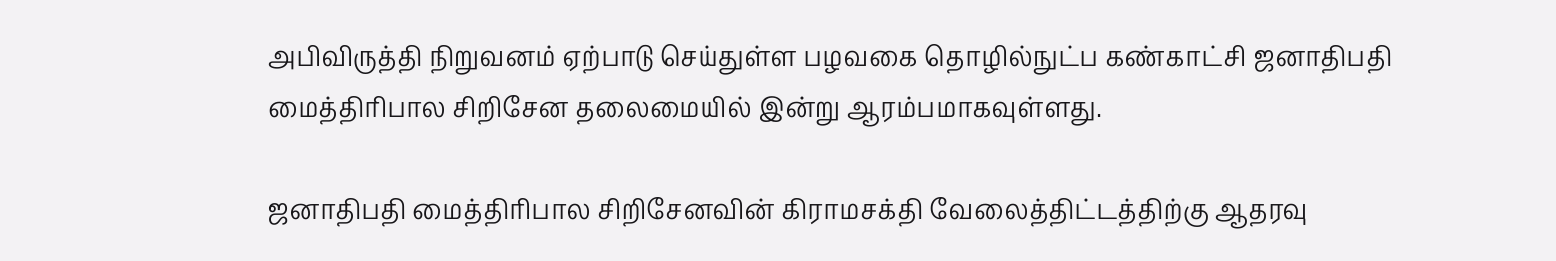அபிவிருத்தி நிறுவனம் ஏற்பாடு செய்துள்ள பழவகை தொழில்நுட்ப கண்காட்சி ஜனாதிபதி மைத்திரிபால சிறிசேன தலைமையில் இன்று ஆரம்பமாகவுள்ளது.

ஜனாதிபதி மைத்திரிபால சிறிசேனவின் கிராமசக்தி வேலைத்திட்டத்திற்கு ஆதரவு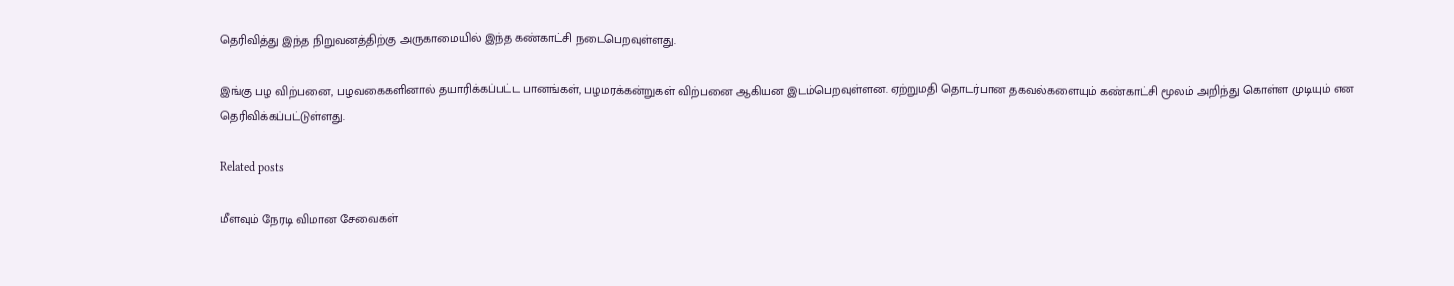தெரிவித்து இந்த நிறுவனத்திற்கு அருகாமையில் இந்த கண்காட்சி நடைபெறவுள்ளது.

இங்கு பழ விற்பனை, பழவகைகளினால் தயாரிக்கப்பட்ட பானங்கள், பழமரக்கன்றுகள் விற்பனை ஆகியன இடம்பெறவுள்ளன. ஏற்றுமதி தொடர்பான தகவல்களையும் கண்காட்சி மூலம் அறிந்து கொள்ள முடியும் என தெரிவிக்கப்பட்டுள்ளது.

Related posts

மீளவும் நேரடி விமான சேவைகள்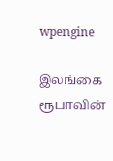wpengine

இலங்கை ரூபாவின்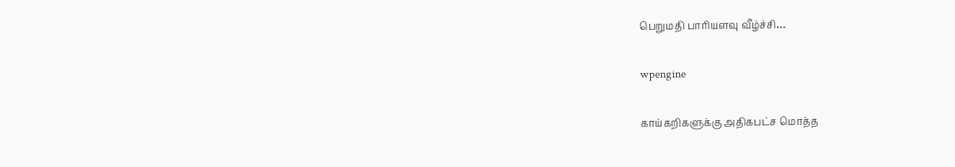பெறுமதி பாரியளவு வீழ்ச்சி…

wpengine

காய்கறிகளுக்கு அதிகபட்ச மொத்த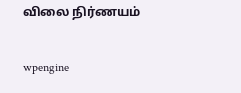விலை நிர்ணயம்

wpengine